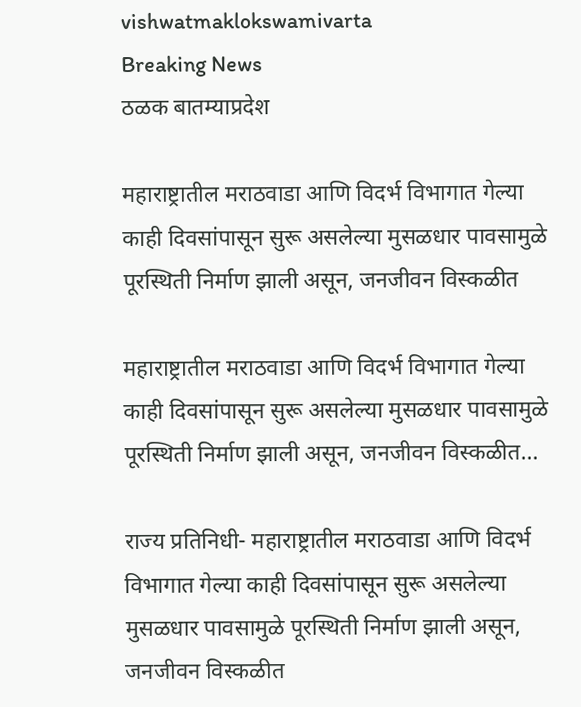vishwatmaklokswamivarta
Breaking News
ठळक बातम्याप्रदेश

महाराष्ट्रातील मराठवाडा आणि विदर्भ विभागात गेल्या काही दिवसांपासून सुरू असलेल्या मुसळधार पावसामुळे पूरस्थिती निर्माण झाली असून, जनजीवन विस्कळीत

महाराष्ट्रातील मराठवाडा आणि विदर्भ विभागात गेल्या काही दिवसांपासून सुरू असलेल्या मुसळधार पावसामुळे पूरस्थिती निर्माण झाली असून, जनजीवन विस्कळीत…

राज्य प्रतिनिधी- महाराष्ट्रातील मराठवाडा आणि विदर्भ विभागात गेल्या काही दिवसांपासून सुरू असलेल्या मुसळधार पावसामुळे पूरस्थिती निर्माण झाली असून, जनजीवन विस्कळीत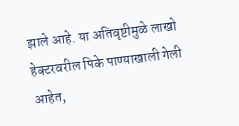झाले आहे. या अतिवृष्टीमुळे लाखो हेक्टरवरील पिके पाण्याखाली गेली आहेत,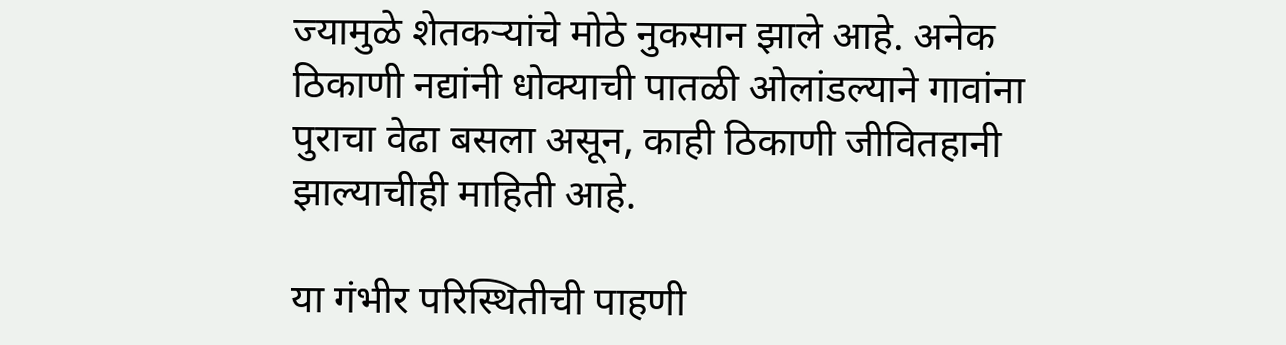ज्यामुळे शेतकऱ्यांचे मोठे नुकसान झाले आहे. अनेक ठिकाणी नद्यांनी धोक्याची पातळी ओलांडल्याने गावांना पुराचा वेढा बसला असून, काही ठिकाणी जीवितहानी झाल्याचीही माहिती आहे.

या गंभीर परिस्थितीची पाहणी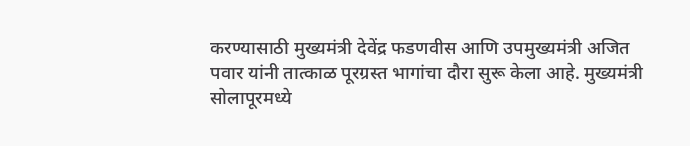करण्यासाठी मुख्यमंत्री देवेंद्र फडणवीस आणि उपमुख्यमंत्री अजित पवार यांनी तात्काळ पूरग्रस्त भागांचा दौरा सुरू केला आहे. मुख्यमंत्री सोलापूरमध्ये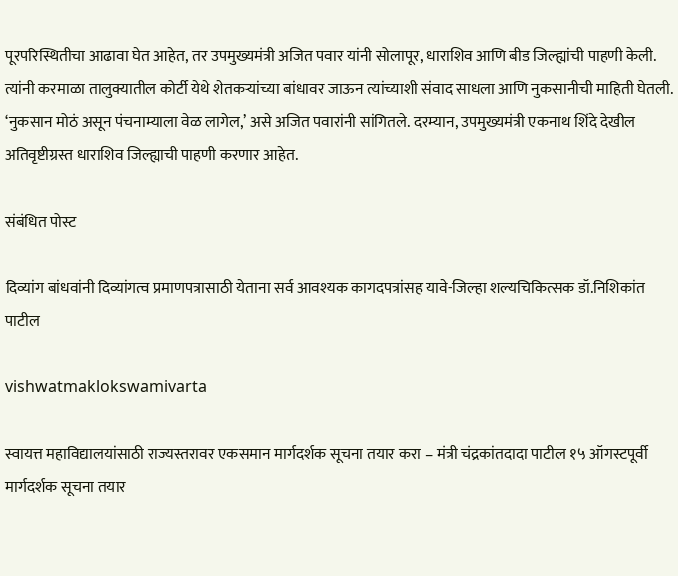पूरपरिस्थितीचा आढावा घेत आहेत, तर उपमुख्यमंत्री अजित पवार यांनी सोलापूर, धाराशिव आणि बीड जिल्ह्यांची पाहणी केली. त्यांनी करमाळा तालुक्यातील कोर्टी येथे शेतकऱ्यांच्या बांधावर जाऊन त्यांच्याशी संवाद साधला आणि नुकसानीची माहिती घेतली. ‘नुकसान मोठं असून पंचनाम्याला वेळ लागेल,’ असे अजित पवारांनी सांगितले. दरम्यान, उपमुख्यमंत्री एकनाथ शिंदे देखील अतिवृष्टीग्रस्त धाराशिव जिल्ह्याची पाहणी करणार आहेत.

संबंधित पोस्ट

दिव्यांग बांधवांनी दिव्यांगत्व प्रमाणपत्रासाठी येताना सर्व आवश्यक कागदपत्रांसह यावे-जिल्हा शल्यचिकित्सक डॉ.निशिकांत पाटील

vishwatmaklokswamivarta

स्वायत्त महाविद्यालयांसाठी राज्यस्तरावर एकसमान मार्गदर्शक सूचना तयार करा – मंत्री चंद्रकांतदादा पाटील १५ ऑगस्टपूर्वी मार्गदर्शक सूचना तयार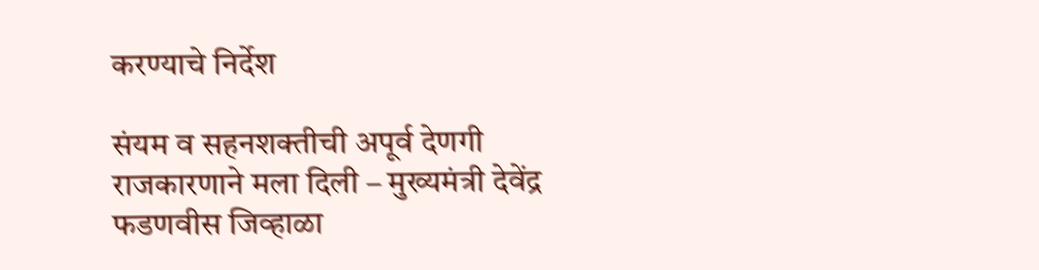करण्याचे निर्देश

संयम व सहनशक्तीची अपूर्व देणगी राजकारणाने मला दिली – मुख्यमंत्री देवेंद्र फडणवीस जिव्हाळा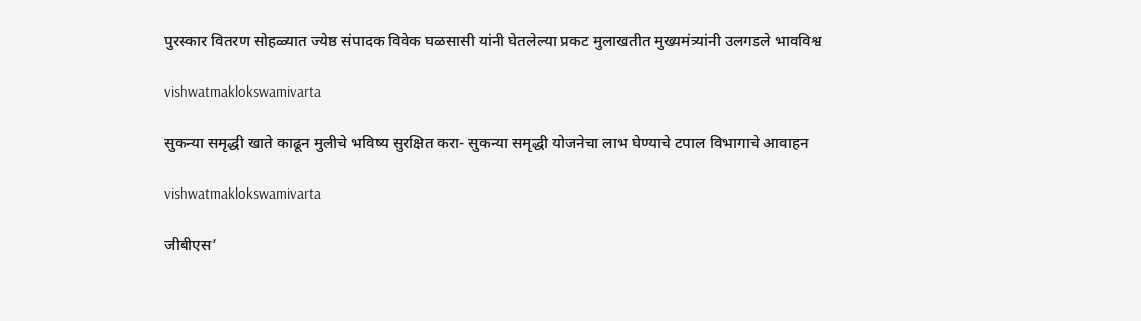पुरस्कार वितरण सोहळ्यात ज्येष्ठ संपादक विवेक घळसासी यांनी घेतलेल्या प्रकट मुलाखतीत मुख्यमंत्र्यांनी उलगडले भावविश्व

vishwatmaklokswamivarta

सुकन्या समृद्धी खाते काढून मुलीचे भविष्य सुरक्षित करा- सुकन्या समृद्धी योजनेचा लाभ घेण्याचे टपाल विभागाचे आवाहन

vishwatmaklokswamivarta

जीबीएस’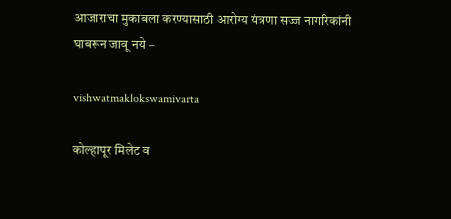आजाराचा मुकाबला करण्यासाठी आरोग्य यंत्रणा सज्ज नागरिकांनी घाबरून जावू नये –

vishwatmaklokswamivarta

कोल्हापूर मिलेट व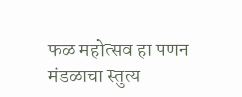फळ महोत्सव हा पणन मंडळाचा स्तुत्य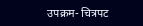उपक्रम- चित्रपट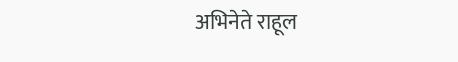अभिनेते राहूल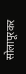सोलापूरकर